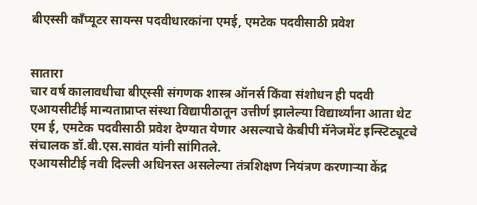बीएस्सी कॉंप्यूटर सायन्स पदवीधारकांना एमई, एमटेक पदवीसाठी प्रवेश


सातारा
चार वर्ष कालावधीचा बीए्स्सी संगणक शास्त्र ऑनर्स किंवा संशोधन ही पदवी एआयसीटीई मान्यताप्राप्त संस्था विद्यापीठातून उत्तीर्ण झालेल्या विद्यार्थ्यांना आता थेट एम ई, एमटेक पदवीसाठी प्रवेश देण्यात येणार असल्याचे केबीपी मॅनेजमेंट इन्स्टिट्यूटचे संचालक डॉ.बी.एस.सावंत यांनी सांगितले.
एआयसीटीई नवी दिल्ली अधिनस्त असलेल्या तंत्रशिक्षण नियंत्रण करणाऱ्या केंद्र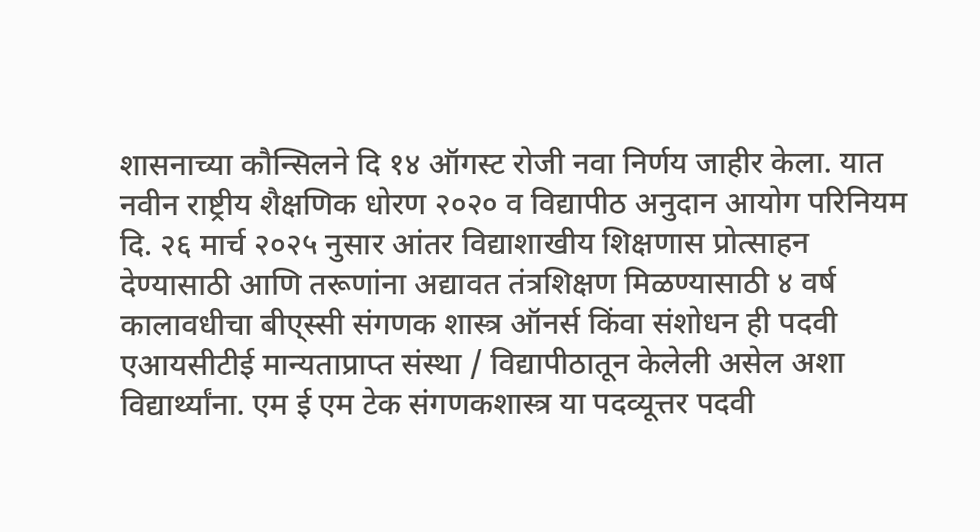शासनाच्या कौन्सिलने दि १४ ऑगस्ट रोजी नवा निर्णय जाहीर केला. यात
नवीन राष्ट्रीय शैक्षणिक धोरण २०२० व विद्यापीठ अनुदान आयोग परिनियम दि. २६ मार्च २०२५ नुसार आंतर विद्याशाखीय शिक्षणास प्रोत्साहन देण्यासाठी आणि तरूणांना अद्यावत तंत्रशिक्षण मिळण्यासाठी ४ वर्ष कालावधीचा बीए्स्सी संगणक शास्त्र ऑनर्स किंवा संशोधन ही पदवी एआयसीटीई मान्यताप्राप्त संस्था / विद्यापीठातून केलेली असेल अशा विद्यार्थ्यांना. एम ई एम टेक संगणकशास्त्र या पदव्यूत्तर पदवी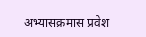अभ्यासक्रमास प्रवेश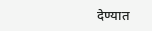देण्यात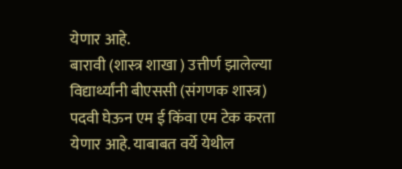येणार आहे.
बारावी (शास्त्र शाखा ) उत्तीर्ण झालेल्या विद्यार्थ्यांनी बीएससी (संगणक शास्त्र) पदवी घेऊन एम ई किंवा एम टेक करता येणार आहे. याबाबत वर्ये येथील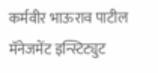कर्मवीर भाऊराव पाटील मॅनेजमेंट इन्स्टिट्युट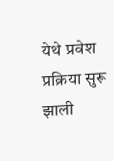येथे प्रवेश प्रक्रिया सुरू झाली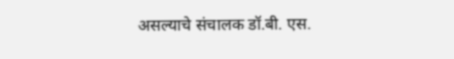असल्याचे संचालक डॉ‌.बी. एस.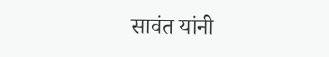सावंत यांनी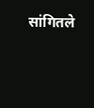सांगितले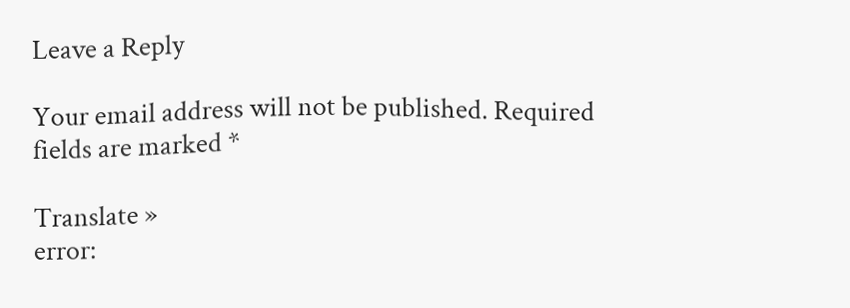Leave a Reply

Your email address will not be published. Required fields are marked *

Translate »
error: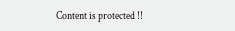Content is protected !!